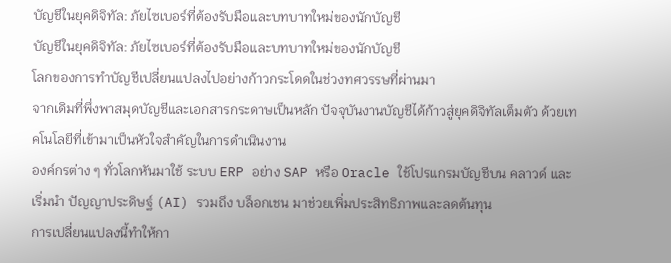บัญชีในยุคดิจิทัล: ภัยไซเบอร์ที่ต้องรับมือและบทบาทใหม่ของนักบัญชี
บัญชีในยุคดิจิทัล: ภัยไซเบอร์ที่ต้องรับมือและบทบาทใหม่ของนักบัญชี
โลกของการทำบัญชีเปลี่ยนแปลงไปอย่างก้าวกระโดดในช่วงทศวรรษที่ผ่านมา
จากเดิมที่พึ่งพาสมุดบัญชีและเอกสารกระดาษเป็นหลัก ปัจจุบันงานบัญชีได้ก้าวสู่ยุคดิจิทัลเต็มตัว ด้วยเทคโนโลยีที่เข้ามาเป็นหัวใจสำคัญในการดำเนินงาน
องค์กรต่าง ๆ ทั่วโลกหันมาใช้ ระบบ ERP อย่าง SAP หรือ Oracle ใช้โปรแกรมบัญชีบน คลาวด์ และเริ่มนำ ปัญญาประดิษฐ์ (AI) รวมถึง บล็อกเชน มาช่วยเพิ่มประสิทธิภาพและลดต้นทุน
การเปลี่ยนแปลงนี้ทำให้กา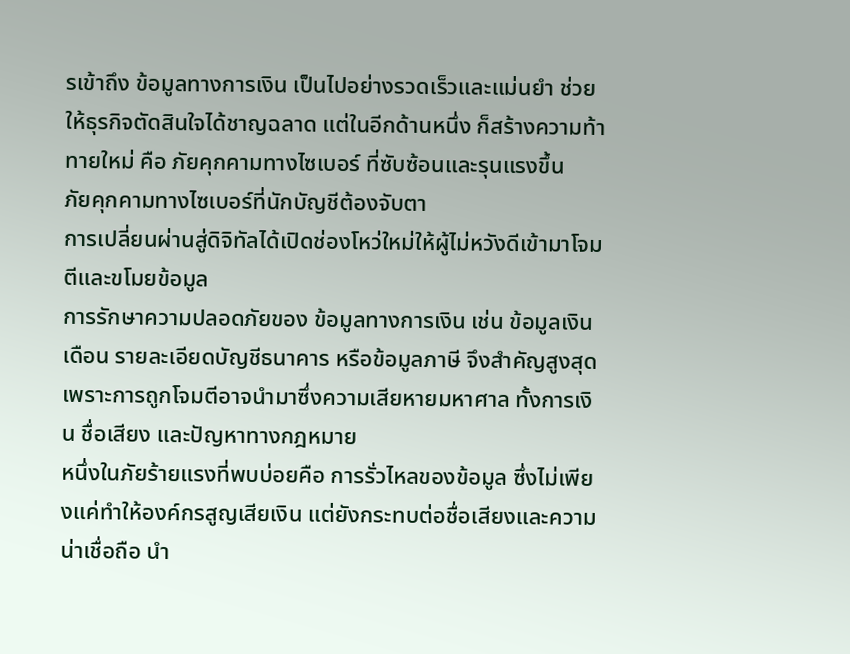รเข้าถึง ข้อมูลทางการเงิน เป็นไปอย่างรวดเร็วและแม่นยำ ช่วยให้ธุรกิจตัดสินใจได้ชาญฉลาด แต่ในอีกด้านหนึ่ง ก็สร้างความท้าทายใหม่ คือ ภัยคุกคามทางไซเบอร์ ที่ซับซ้อนและรุนแรงขึ้น
ภัยคุกคามทางไซเบอร์ที่นักบัญชีต้องจับตา
การเปลี่ยนผ่านสู่ดิจิทัลได้เปิดช่องโหว่ใหม่ให้ผู้ไม่หวังดีเข้ามาโจมตีและขโมยข้อมูล
การรักษาความปลอดภัยของ ข้อมูลทางการเงิน เช่น ข้อมูลเงินเดือน รายละเอียดบัญชีธนาคาร หรือข้อมูลภาษี จึงสำคัญสูงสุด เพราะการถูกโจมตีอาจนำมาซึ่งความเสียหายมหาศาล ทั้งการเงิน ชื่อเสียง และปัญหาทางกฎหมาย
หนึ่งในภัยร้ายแรงที่พบบ่อยคือ การรั่วไหลของข้อมูล ซึ่งไม่เพียงแค่ทำให้องค์กรสูญเสียเงิน แต่ยังกระทบต่อชื่อเสียงและความน่าเชื่อถือ นำ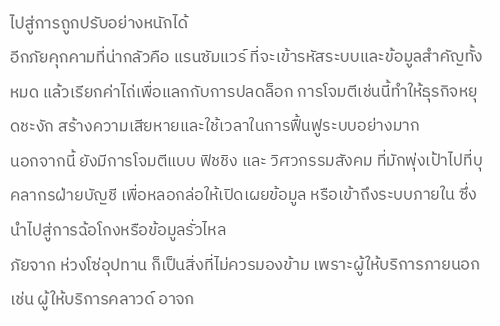ไปสู่การถูกปรับอย่างหนักได้
อีกภัยคุกคามที่น่ากลัวคือ แรนซัมแวร์ ที่จะเข้ารหัสระบบและข้อมูลสำคัญทั้งหมด แล้วเรียกค่าไถ่เพื่อแลกกับการปลดล็อก การโจมตีเช่นนี้ทำให้ธุรกิจหยุดชะงัก สร้างความเสียหายและใช้เวลาในการฟื้นฟูระบบอย่างมาก
นอกจากนี้ ยังมีการโจมตีแบบ ฟิชชิง และ วิศวกรรมสังคม ที่มักพุ่งเป้าไปที่บุคลากรฝ่ายบัญชี เพื่อหลอกล่อให้เปิดเผยข้อมูล หรือเข้าถึงระบบภายใน ซึ่งนำไปสู่การฉ้อโกงหรือข้อมูลรั่วไหล
ภัยจาก ห่วงโซ่อุปทาน ก็เป็นสิ่งที่ไม่ควรมองข้าม เพราะผู้ให้บริการภายนอก เช่น ผู้ให้บริการคลาวด์ อาจก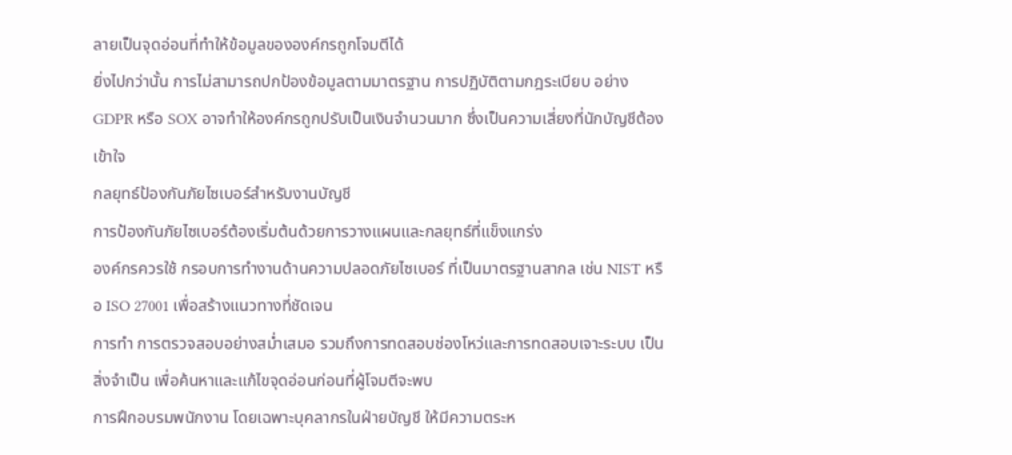ลายเป็นจุดอ่อนที่ทำให้ข้อมูลขององค์กรถูกโจมตีได้
ยิ่งไปกว่านั้น การไม่สามารถปกป้องข้อมูลตามมาตรฐาน การปฏิบัติตามกฎระเบียบ อย่าง GDPR หรือ SOX อาจทำให้องค์กรถูกปรับเป็นเงินจำนวนมาก ซึ่งเป็นความเสี่ยงที่นักบัญชีต้องเข้าใจ
กลยุทธ์ป้องกันภัยไซเบอร์สำหรับงานบัญชี
การป้องกันภัยไซเบอร์ต้องเริ่มต้นด้วยการวางแผนและกลยุทธ์ที่แข็งแกร่ง
องค์กรควรใช้ กรอบการทำงานด้านความปลอดภัยไซเบอร์ ที่เป็นมาตรฐานสากล เช่น NIST หรือ ISO 27001 เพื่อสร้างแนวทางที่ชัดเจน
การทำ การตรวจสอบอย่างสม่ำเสมอ รวมถึงการทดสอบช่องโหว่และการทดสอบเจาะระบบ เป็นสิ่งจำเป็น เพื่อค้นหาและแก้ไขจุดอ่อนก่อนที่ผู้โจมตีจะพบ
การฝึกอบรมพนักงาน โดยเฉพาะบุคลากรในฝ่ายบัญชี ให้มีความตระห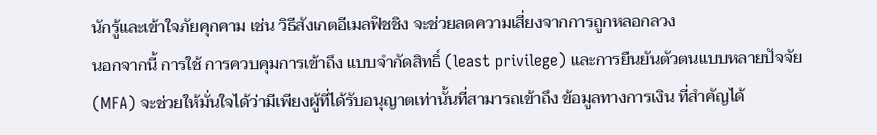นักรู้และเข้าใจภัยคุกคาม เช่น วิธีสังเกตอีเมลฟิชชิง จะช่วยลดความเสี่ยงจากการถูกหลอกลวง
นอกจากนี้ การใช้ การควบคุมการเข้าถึง แบบจำกัดสิทธิ์ (least privilege) และการยืนยันตัวตนแบบหลายปัจจัย (MFA) จะช่วยให้มั่นใจได้ว่ามีเพียงผู้ที่ได้รับอนุญาตเท่านั้นที่สามารถเข้าถึง ข้อมูลทางการเงิน ที่สำคัญได้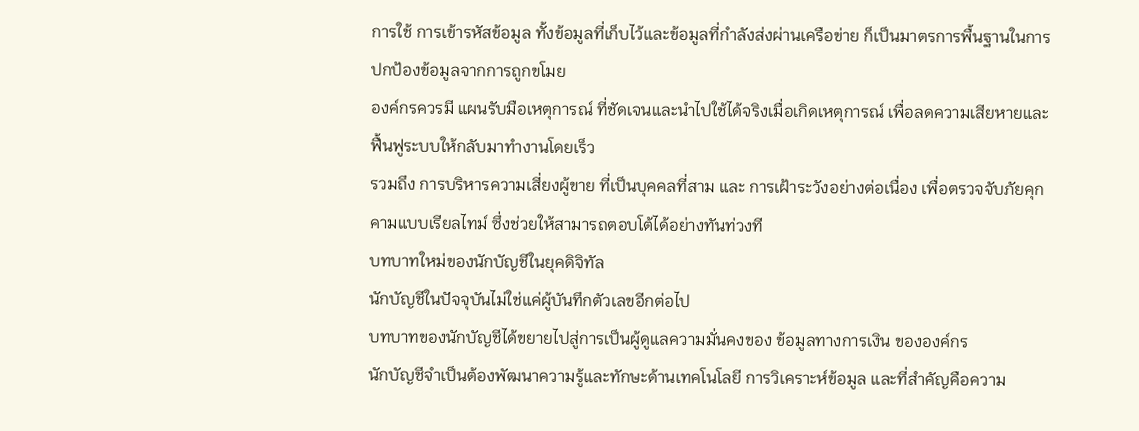การใช้ การเข้ารหัสข้อมูล ทั้งข้อมูลที่เก็บไว้และข้อมูลที่กำลังส่งผ่านเครือข่าย ก็เป็นมาตรการพื้นฐานในการปกป้องข้อมูลจากการถูกขโมย
องค์กรควรมี แผนรับมือเหตุการณ์ ที่ชัดเจนและนำไปใช้ได้จริงเมื่อเกิดเหตุการณ์ เพื่อลดความเสียหายและฟื้นฟูระบบให้กลับมาทำงานโดยเร็ว
รวมถึง การบริหารความเสี่ยงผู้ขาย ที่เป็นบุคคลที่สาม และ การเฝ้าระวังอย่างต่อเนื่อง เพื่อตรวจจับภัยคุกคามแบบเรียลไทม์ ซึ่งช่วยให้สามารถตอบโต้ได้อย่างทันท่วงที
บทบาทใหม่ของนักบัญชีในยุคดิจิทัล
นักบัญชีในปัจจุบันไม่ใช่แค่ผู้บันทึกตัวเลขอีกต่อไป
บทบาทของนักบัญชีได้ขยายไปสู่การเป็นผู้ดูแลความมั่นคงของ ข้อมูลทางการเงิน ขององค์กร
นักบัญชีจำเป็นต้องพัฒนาความรู้และทักษะด้านเทคโนโลยี การวิเคราะห์ข้อมูล และที่สำคัญคือความ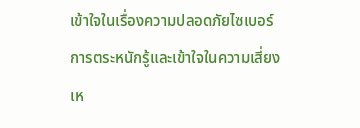เข้าใจในเรื่องความปลอดภัยไซเบอร์
การตระหนักรู้และเข้าใจในความเสี่ยงเห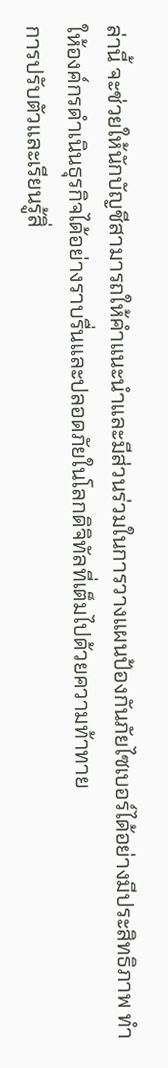ล่านี้ จะช่วยให้นักบัญชีสามารถให้คำแนะนำและมีส่วนร่วมในการวางแผนป้องกันภัยไซเบอร์ได้อย่างมีประสิทธิภาพ ทำให้องค์กรดำเนินธุรกิจได้อย่างราบรื่นและปลอดภัยในโลกดิจิทัลที่เต็มไปด้วยความท้าทาย
การปรับตัวและเรียนรู้สิ่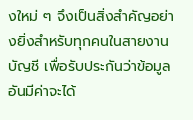งใหม่ ๆ จึงเป็นสิ่งสำคัญอย่างยิ่งสำหรับทุกคนในสายงานบัญชี เพื่อรับประกันว่าข้อมูลอันมีค่าจะได้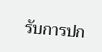รับการปก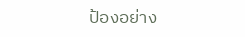ป้องอย่าง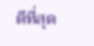ดีที่สุด